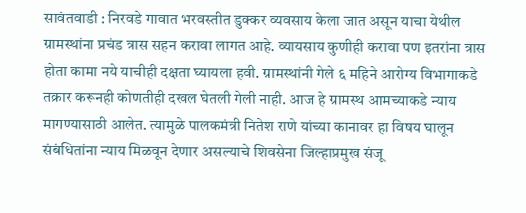सावंतवाडी : निरवडे गावात भरवस्तीत डुक्कर व्यवसाय केला जात असून याचा येथील ग्रामस्थांना प्रचंड त्रास सहन करावा लागत आहे. व्यायसाय कुणीही करावा पण इतरांना त्रास होता कामा नये याचीही दक्षता घ्यायला हवी. ग्रामस्थांनी गेले ६ महिने आरोग्य विभागाकडे तक्रार करूनही कोणतीही दखल घेतली गेली नाही. आज हे ग्रामस्थ आमच्याकडे न्याय मागण्यासाठी आलेत. त्यामुळे पालकमंत्री नितेश राणे यांच्या कानावर हा विषय घालून संबंधितांना न्याय मिळवून देणार असल्याचे शिवसेना जिल्हाप्रमुख संजू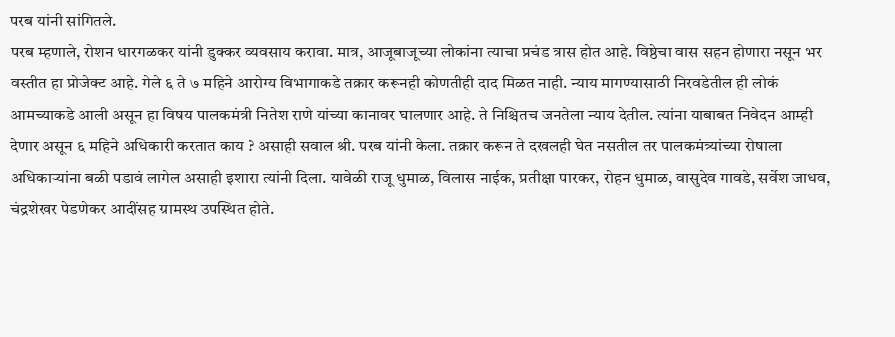परब यांनी सांगितले.
परब म्हणाले, रोशन धारगळकर यांनी डुक्कर व्यवसाय करावा. मात्र, आजूबाजूच्या लोकांना त्याचा प्रचंड त्रास होत आहे. विष्ठेचा वास सहन होणारा नसून भर वस्तीत हा प्रोजेक्ट आहे. गेले ६ ते ७ महिने आरोग्य विभागाकडे तक्रार करूनही कोणतीही दाद मिळत नाही. न्याय मागण्यासाठी निरवडेतील ही लोकं आमच्याकडे आली असून हा विषय पालकमंत्री नितेश राणे यांच्या कानावर घालणार आहे. ते निश्चितच जनतेला न्याय देतील. त्यांना याबाबत निवेदन आम्ही देणार असून ६ महिने अधिकारी करतात काय ? असाही सवाल श्री. परब यांनी केला. तक्रार करून ते दखलही घेत नसतील तर पालकमंत्र्यांच्या रोषाला अधिकाऱ्यांना बळी पडावं लागेल असाही इशारा त्यांनी दिला. यावेळी राजू धुमाळ, विलास नाईक, प्रतीक्षा पारकर, रोहन धुमाळ, वासुदेव गावडे, सर्वेश जाधव, चंद्रशेखर पेडणेकर आदींसह ग्रामस्थ उपस्थित होते.